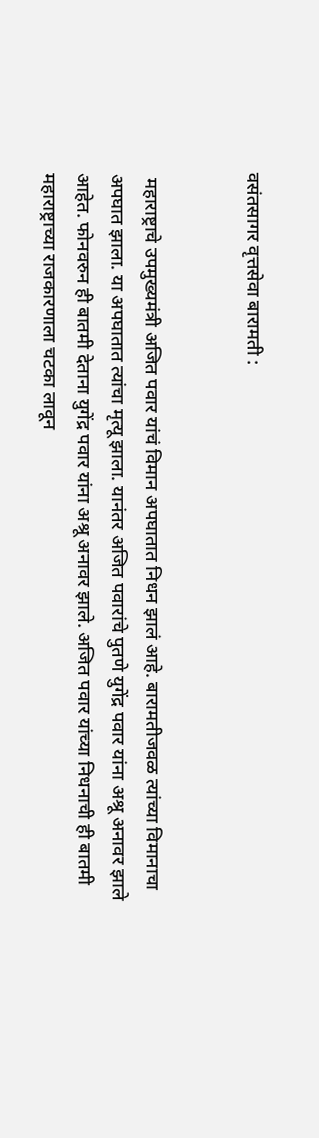वसंतसागर वृत्तसेवा बारामती :


 महाराष्ट्राचे उपमुख्यमंत्री अजित पवार यांचं विमान अपघातात निधन झालं आहे. बारामतीजवळ त्यांच्या विमानाचा अपघात झाला. या अपघातात त्यांचा मृत्यू झाला. यानंतर अजित पवारांचे पुतणे युगेंद्र पवार यांना अश्रू अनावर झाले आहेत. फोनवरुन ही बातमी देताना युगेंद्र पवार यांना अश्रू अनावर झाले. अजित पवार यांच्या निधनाची ही बातमी महाराष्ट्राच्या राजकारणाला चटका लावून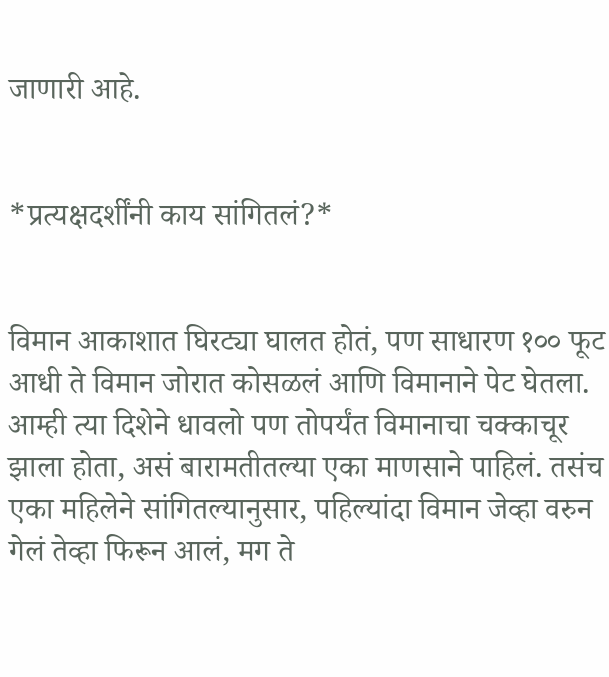जाणारी आहे.


*प्रत्यक्षदर्शींनी काय सांगितलं?*


विमान आकाशात घिरट्या घालत होतं, पण साधारण १०० फूट आधी ते विमान जोरात कोसळलं आणि विमानाने पेट घेतला. आम्ही त्या दिशेने धावलो पण तोपर्यंत विमानाचा चक्काचूर झाला होता, असं बारामतीतल्या एका माणसाने पाहिलं. तसंच एका महिलेने सांगितल्यानुसार, पहिल्यांदा विमान जेव्हा वरुन गेलं तेव्हा फिरून आलं, मग ते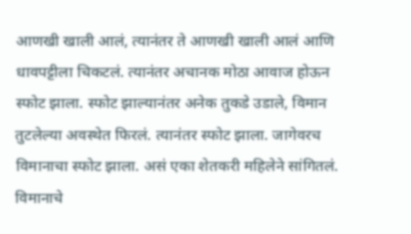आणखी खाली आलं, त्यानंतर ते आणखी खाली आलं आणि धावपट्टीला चिकटलं. त्यानंतर अचानक मोठा आवाज होऊन स्फोट झाला. स्फोट झाल्यानंतर अनेक तुकडे उडाले, विमान तुटलेल्या अवस्थेत फिरलं. त्यानंतर स्फोट झाला. जागेवरच विमानाचा स्फोट झाला. असं एका शेतकरी महिलेने सांगितलं. विमानाचे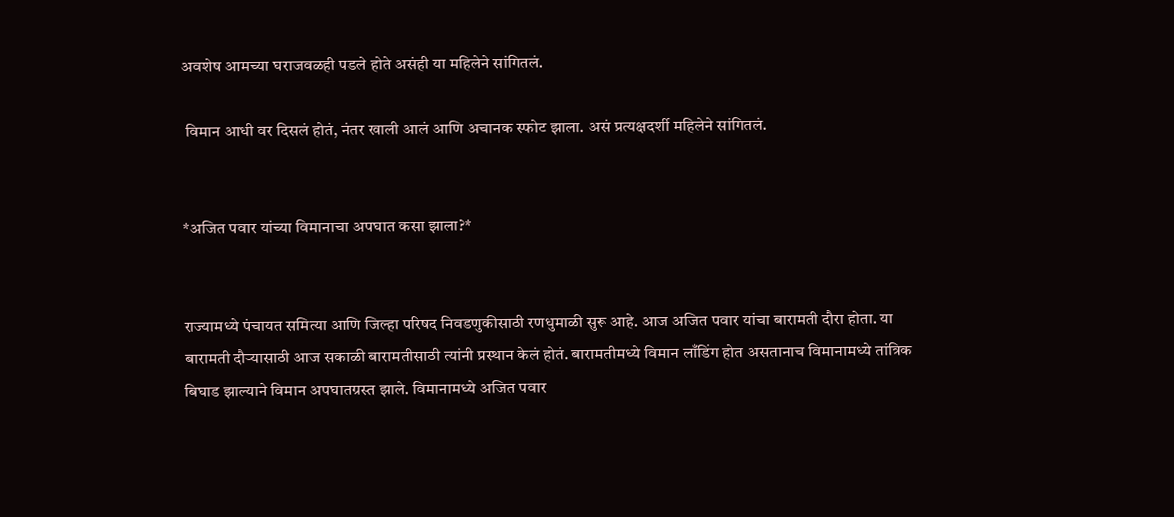अवशेष आमच्या घराजवळही पडले होते असंही या महिलेने सांगितलं.

 विमान आधी वर दिसलं होतं, नंतर खाली आलं आणि अचानक स्फोट झाला. असं प्रत्यक्षदर्शी महिलेने सांगितलं.


*अजित पवार यांच्या विमानाचा अपघात कसा झाला?*


राज्यामध्ये पंचायत समित्या आणि जिल्हा परिषद निवडणुकीसाठी रणधुमाळी सुरू आहे. आज अजित पवार यांचा बारामती दौरा होता. या बारामती दौऱ्यासाठी आज सकाळी बारामतीसाठी त्यांनी प्रस्थान केलं होतं. बारामतीमध्ये विमान लाँडिंग होत असतानाच विमानामध्ये तांत्रिक बिघाड झाल्याने विमान अपघातग्रस्त झाले. विमानामध्ये अजित पवार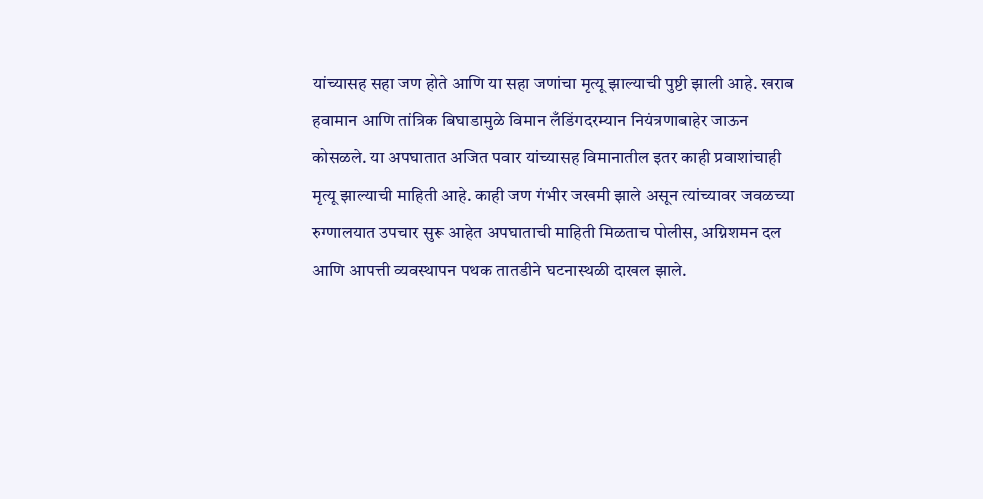यांच्यासह सहा जण होते आणि या सहा जणांचा मृत्यू झाल्याची पुष्टी झाली आहे. खराब हवामान आणि तांत्रिक बिघाडामुळे विमान लँडिंगदरम्यान नियंत्रणाबाहेर जाऊन कोसळले. या अपघातात अजित पवार यांच्यासह विमानातील इतर काही प्रवाशांचाही मृत्यू झाल्याची माहिती आहे. काही जण गंभीर जखमी झाले असून त्यांच्यावर जवळच्या रुग्णालयात उपचार सुरू आहेत अपघाताची माहिती मिळताच पोलीस, अग्निशमन दल आणि आपत्ती व्यवस्थापन पथक तातडीने घटनास्थळी दाखल झाले.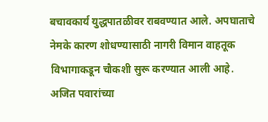बचावकार्य युद्धपातळीवर राबवण्यात आले. अपघाताचे नेमके कारण शोधण्यासाठी नागरी विमान वाहतूक विभागाकडून चौकशी सुरू करण्यात आली आहे. अजित पवारांच्या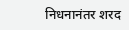निधनानंतर शरद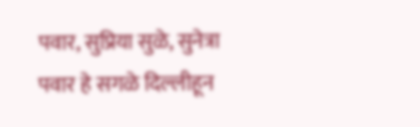पवार, सुप्रिया सुळे, सुनेत्रा पवार हे सगळे दिल्लीहून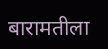बारामतीला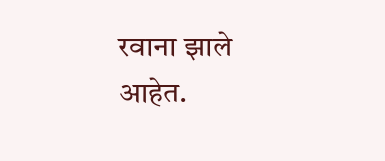रवाना झाले आहेत.